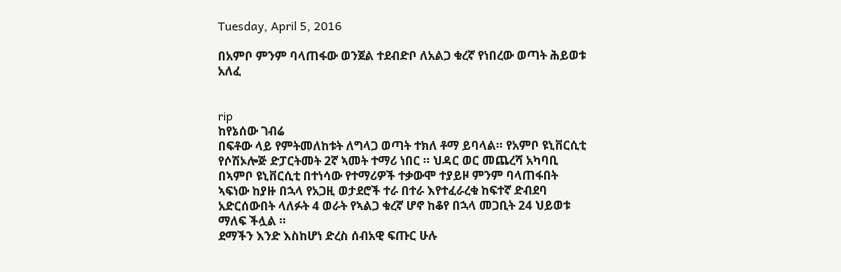Tuesday, April 5, 2016

በአምቦ ምንም ባላጠፋው ወንጀል ተደብድቦ ለአልጋ ቁረኛ የነበረው ወጣት ሕይወቱ አለፈ


rip
ከየኔሰው ገብሬ
በፍቶው ላይ የምትመለከቱት ለግላጋ ወጣት ተክለ ቶማ ይባላል። የአምቦ ዩኒቨርሲቲ የሶሽኦሎጅ ድፓርትመት 2ኛ ኣመት ተማሪ ነበር ። ህዳር ወር መጨረሻ አካባቢ በኣምቦ ዩኒቨርሲቲ በተነሳው የተማሪዎች ተቃውሞ ተያይዞ ምንም ባላጠፋበት ኣፍነው ከያዙ በኋላ የአጋዚ ወታደሮች ተራ በተራ እየተፈራረቁ ከፍተኛ ድብደባ አድርሰውበት ላለፉት 4 ወራት የኣልጋ ቁረኛ ሆኖ ከቆየ በኋላ መጋቢት 24 ህይወቱ ማለፍ ችሏል ።
ደማችን እንድ እስከሆነ ድረስ ሰብአዊ ፍጡር ሁሉ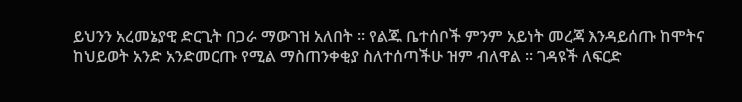ይህንን አረመኔያዊ ድርጊት በጋራ ማውገዝ አለበት ። የልጁ ቤተሰቦች ምንም አይነት መረጃ እንዳይሰጡ ከሞትና ከህይወት አንድ አንድመርጡ የሚል ማስጠንቀቂያ ስለተሰጣችሁ ዝም ብለዋል ። ገዳዩች ለፍርድ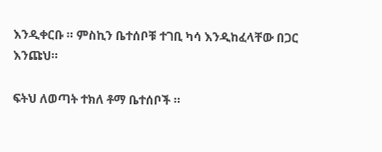እንዲቀርቡ ። ምስኪን ቤተሰቦቹ ተገቢ ካሳ እንዲከፈላቸው በጋር እንጩህ።

ፍትህ ለወጣት ተክለ ቶማ ቤተሰቦች ።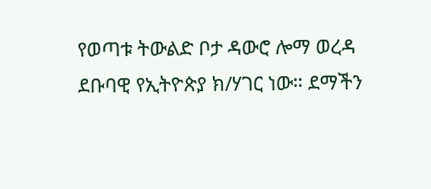የወጣቱ ትውልድ ቦታ ዳውሮ ሎማ ወረዳ ደቡባዊ የኢትዮጵያ ክ/ሃገር ነው። ደማችን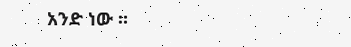አንድ ነው ።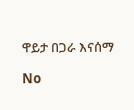ዋይታ በጋራ እናሰማ

No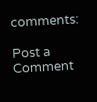comments:

Post a Comment